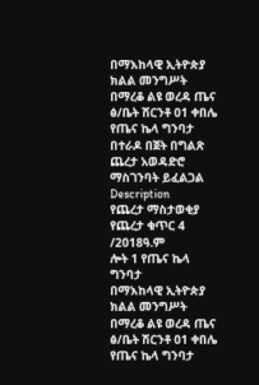በማእከላዊ ኢትዮጵያ ክልል መንግሥት በማረቆ ልዩ ወረዳ ጤና ፅ/ቤት ሽርንቶ 01 ቀበሌ የጤና ኬላ ግንባታ በተራዶ በጀት በግልጽ ጨረታ አወዳድሮ ማስገንባት ይፈልጋል
Description
የጨረታ ማስታወቂያ
የጨረታ ቁጥር 4 /2018ዓ.ም
ሎት 1 የጤና ኬላ ግንባታ
በማእከላዊ ኢትዮጵያ ክልል መንግሥት በማረቆ ልዩ ወረዳ ጤና ፅ/ቤት ሽርንቶ 01 ቀበሌ የጤና ኬላ ግንባታ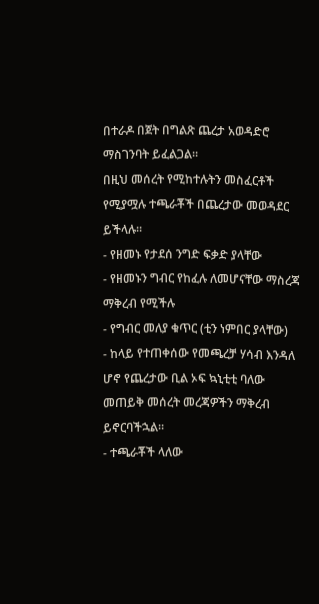በተራዶ በጀት በግልጽ ጨረታ አወዳድሮ ማስገንባት ይፈልጋል።
በዚህ መሰረት የሚከተሉትን መስፈርቶች የሚያሟሉ ተጫራቾች በጨረታው መወዳደር ይችላሉ።
- የዘመኑ የታደሰ ንግድ ፍቃድ ያላቸው
- የዘመኑን ግብር የከፈሉ ለመሆናቸው ማስረጃ ማቅረብ የሚችሉ
- የግብር መለያ ቁጥር (ቲን ነምበር ያላቸው)
- ከላይ የተጠቀሰው የመጫረቻ ሃሳብ እንዳለ ሆኖ የጨረታው ቢል ኦፍ ኳኒቲቲ ባለው መጠይቅ መሰረት መረጃዎችን ማቅረብ ይኖርባችኋል።
- ተጫራቾች ላለው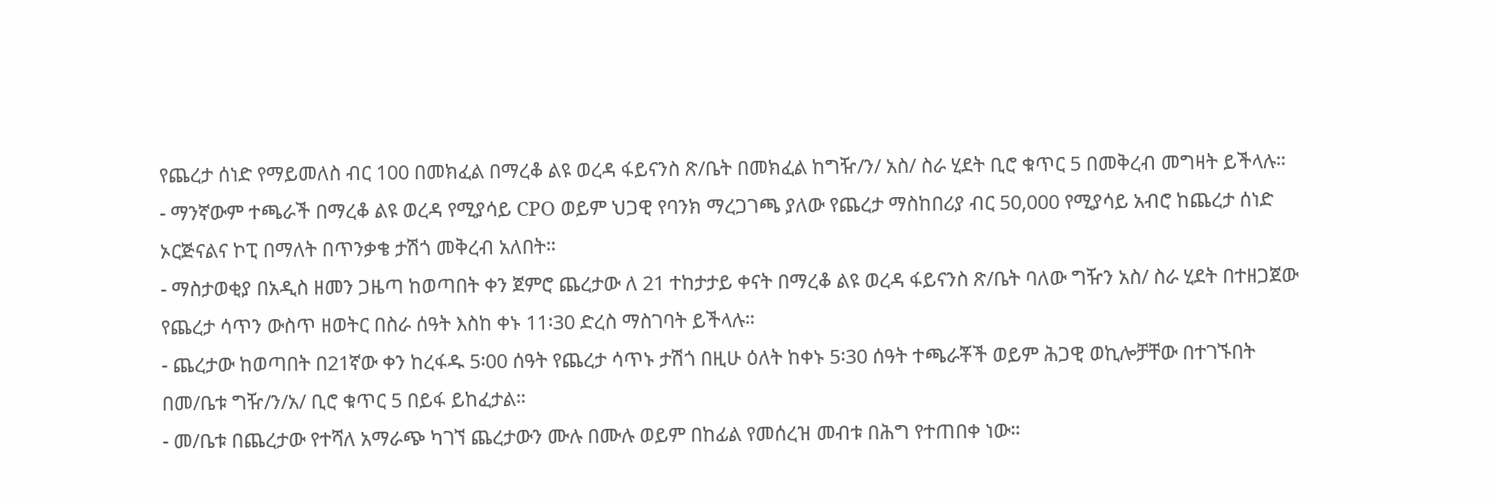የጨረታ ሰነድ የማይመለስ ብር 100 በመክፈል በማረቆ ልዩ ወረዳ ፋይናንስ ጽ/ቤት በመክፈል ከግዥ/ን/ አስ/ ስራ ሂደት ቢሮ ቁጥር 5 በመቅረብ መግዛት ይችላሉ።
- ማንኛውም ተጫራች በማረቆ ልዩ ወረዳ የሚያሳይ CPO ወይም ህጋዊ የባንክ ማረጋገጫ ያለው የጨረታ ማስከበሪያ ብር 50,000 የሚያሳይ አብሮ ከጨረታ ሰነድ ኦርጅናልና ኮፒ በማለት በጥንቃቄ ታሽጎ መቅረብ አለበት።
- ማስታወቂያ በአዲስ ዘመን ጋዜጣ ከወጣበት ቀን ጀምሮ ጨረታው ለ 21 ተከታታይ ቀናት በማረቆ ልዩ ወረዳ ፋይናንስ ጽ/ቤት ባለው ግዥን አስ/ ስራ ሂደት በተዘጋጀው የጨረታ ሳጥን ውስጥ ዘወትር በስራ ሰዓት እስከ ቀኑ 11፡30 ድረስ ማስገባት ይችላሉ።
- ጨረታው ከወጣበት በ21ኛው ቀን ከረፋዱ 5፡00 ሰዓት የጨረታ ሳጥኑ ታሽጎ በዚሁ ዕለት ከቀኑ 5፡30 ሰዓት ተጫራቾች ወይም ሕጋዊ ወኪሎቻቸው በተገኙበት በመ/ቤቱ ግዥ/ን/አ/ ቢሮ ቁጥር 5 በይፋ ይከፈታል።
- መ/ቤቱ በጨረታው የተሻለ አማራጭ ካገኘ ጨረታውን ሙሉ በሙሉ ወይም በከፊል የመሰረዝ መብቱ በሕግ የተጠበቀ ነው።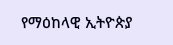የማዕከላዊ ኢትዮጵያ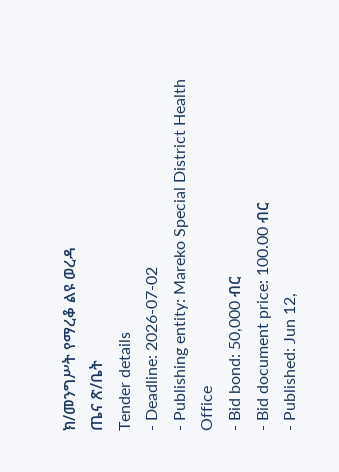ክ/መንግሥት የማረቆ ልዩ ወረዳ
ጤና ጽ/ቤት
Tender details
- Deadline: 2026-07-02
- Publishing entity: Mareko Special District Health Office
- Bid bond: 50,000 ብር
- Bid document price: 100.00 ብር
- Published: Jun 12,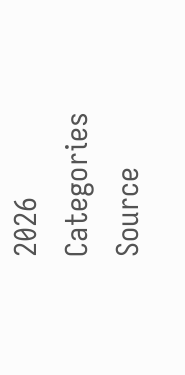2026
Categories
Source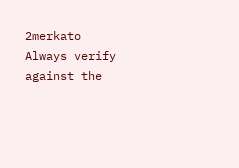2merkato
Always verify against the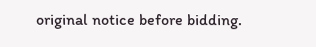original notice before bidding.